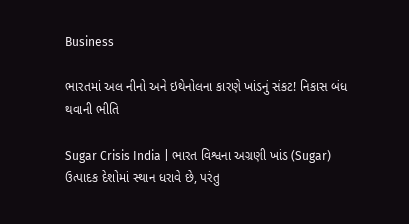Business

ભારતમાં અલ નીનો અને ઇથેનોલના કારણે ખાંડનું સંકટ! નિકાસ બંધ થવાની ભીતિ

Sugar Crisis India | ભારત વિશ્વના અગ્રણી ખાંડ (Sugar) ઉત્પાદક દેશોમાં સ્થાન ધરાવે છે, પરંતુ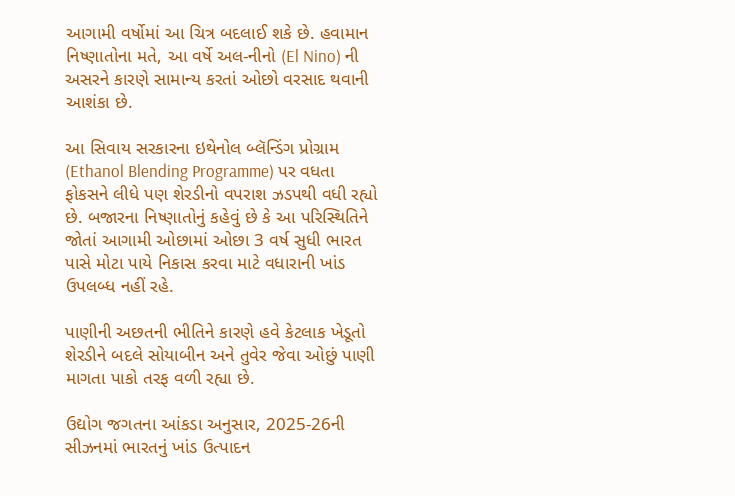આગામી વર્ષોમાં આ ચિત્ર બદલાઈ શકે છે. હવામાન નિષ્ણાતોના મતે, આ વર્ષે અલ-નીનો (El Nino) ની અસરને કારણે સામાન્ય કરતાં ઓછો વરસાદ થવાની આશંકા છે.

આ સિવાય સરકારના ઇથેનોલ બ્લૅન્ડિંગ પ્રોગ્રામ (Ethanol Blending Programme) પર વધતા ફોકસને લીધે પણ શેરડીનો વપરાશ ઝડપથી વધી રહ્યો છે. બજારના નિષ્ણાતોનું કહેવું છે કે આ પરિસ્થિતિને જોતાં આગામી ઓછામાં ઓછા 3 વર્ષ સુધી ભારત પાસે મોટા પાયે નિકાસ કરવા માટે વધારાની ખાંડ ઉપલબ્ધ નહીં રહે.

પાણીની અછતની ભીતિને કારણે હવે કેટલાક ખેડૂતો શેરડીને બદલે સોયાબીન અને તુવેર જેવા ઓછું પાણી માગતા પાકો તરફ વળી રહ્યા છે.

ઉદ્યોગ જગતના આંકડા અનુસાર, 2025-26ની સીઝનમાં ભારતનું ખાંડ ઉત્પાદન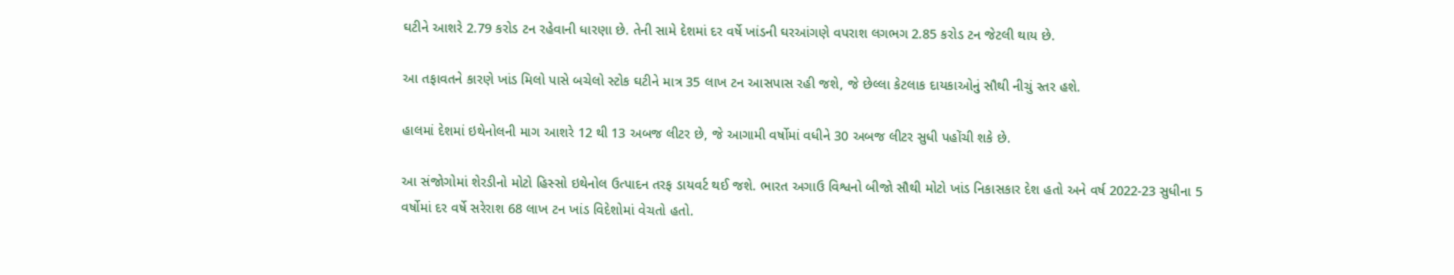ઘટીને આશરે 2.79 કરોડ ટન રહેવાની ધારણા છે. તેની સામે દેશમાં દર વર્ષે ખાંડની ઘરઆંગણે વપરાશ લગભગ 2.85 કરોડ ટન જેટલી થાય છે.

આ તફાવતને કારણે ખાંડ મિલો પાસે બચેલો સ્ટોક ઘટીને માત્ર 35 લાખ ટન આસપાસ રહી જશે, જે છેલ્લા કેટલાક દાયકાઓનું સૌથી નીચું સ્તર હશે.

હાલમાં દેશમાં ઇથેનોલની માગ આશરે 12 થી 13 અબજ લીટર છે, જે આગામી વર્ષોમાં વધીને 30 અબજ લીટર સુધી પહોંચી શકે છે.

આ સંજોગોમાં શેરડીનો મોટો હિસ્સો ઇથેનોલ ઉત્પાદન તરફ ડાયવર્ટ થઈ જશે. ભારત અગાઉ વિશ્વનો બીજો સૌથી મોટો ખાંડ નિકાસકાર દેશ હતો અને વર્ષ 2022-23 સુધીના 5 વર્ષોમાં દર વર્ષે સરેરાશ 68 લાખ ટન ખાંડ વિદેશોમાં વેચતો હતો.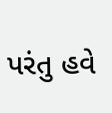પરંતુ હવે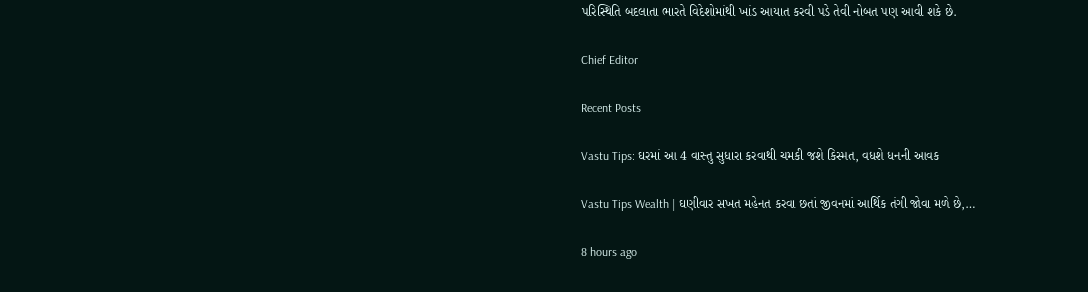પરિસ્થિતિ બદલાતા ભારતે વિદેશોમાંથી ખાંડ આયાત કરવી પડે તેવી નોબત પણ આવી શકે છે.

Chief Editor

Recent Posts

Vastu Tips: ઘરમાં આ 4 વાસ્તુ સુધારા કરવાથી ચમકી જશે કિસ્મત, વધશે ધનની આવક

Vastu Tips Wealth | ઘણીવાર સખત મહેનત કરવા છતાં જીવનમાં આર્થિક તંગી જોવા મળે છે,…

8 hours ago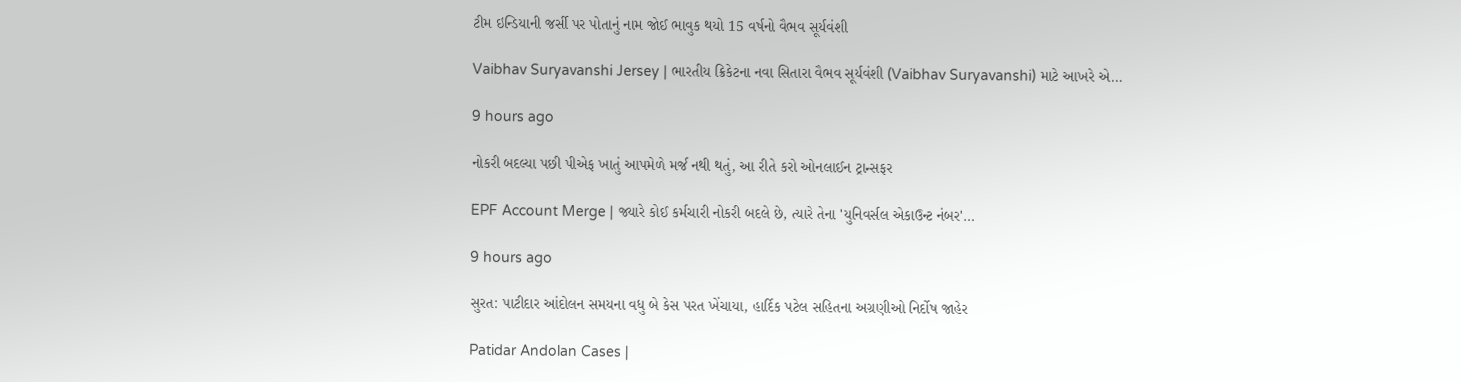ટીમ ઇન્ડિયાની જર્સી પર પોતાનું નામ જોઈ ભાવુક થયો 15 વર્ષનો વૈભવ સૂર્યવંશી

Vaibhav Suryavanshi Jersey | ભારતીય ક્રિકેટના નવા સિતારા વૈભવ સૂર્યવંશી (Vaibhav Suryavanshi) માટે આખરે એ…

9 hours ago

નોકરી બદલ્યા પછી પીએફ ખાતું આપમેળે મર્જ નથી થતું, આ રીતે કરો ઓનલાઈન ટ્રાન્સફર

EPF Account Merge | જ્યારે કોઈ કર્મચારી નોકરી બદલે છે, ત્યારે તેના 'યુનિવર્સલ એકાઉન્ટ નંબર'…

9 hours ago

સુરત: પાટીદાર આંદોલન સમયના વધુ બે કેસ પરત ખેંચાયા, હાર્દિક પટેલ સહિતના અગ્રણીઓ નિર્દોષ જાહેર

Patidar Andolan Cases |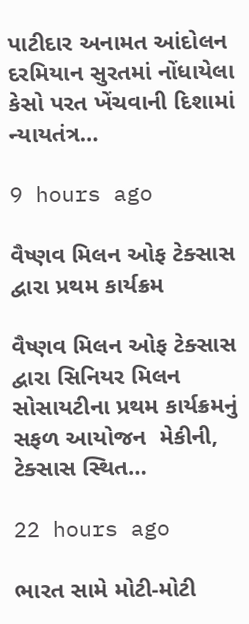પાટીદાર અનામત આંદોલન દરમિયાન સુરતમાં નોંધાયેલા કેસો પરત ખેંચવાની દિશામાં ન્યાયતંત્ર…

9 hours ago

વૈષ્ણવ મિલન ઓફ ટેક્સાસ દ્વારા પ્રથમ કાર્યક્રમ

વૈષ્ણવ મિલન ઓફ ટેક્સાસ દ્વારા સિનિયર મિલન સોસાયટીના પ્રથમ કાર્યક્રમનું સફળ આયોજન  મેકીની, ટેક્સાસ સ્થિત…

22 hours ago

ભારત સામે મોટી-મોટી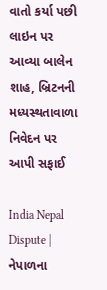વાતો કર્યા પછી લાઇન પર આવ્યા બાલેન શાહ, બ્રિટનની મધ્યસ્થતાવાળા નિવેદન પર આપી સફાઈ

India Nepal Dispute | નેપાળના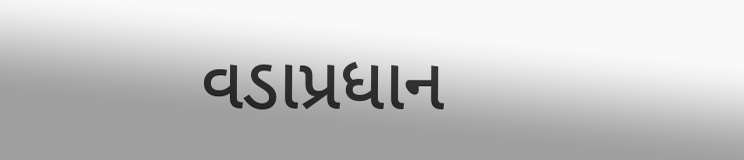વડાપ્રધાન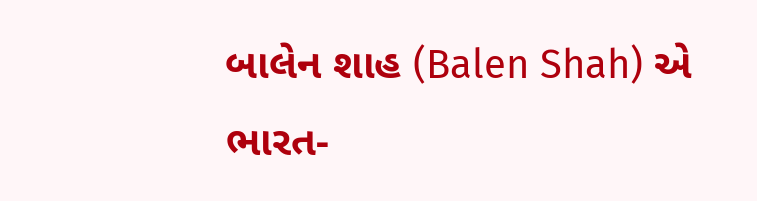બાલેન શાહ (Balen Shah) એ ભારત-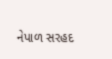નેપાળ સરહદ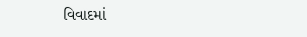વિવાદમાં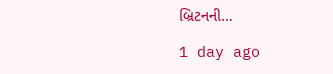બ્રિટનની…

1 day ago